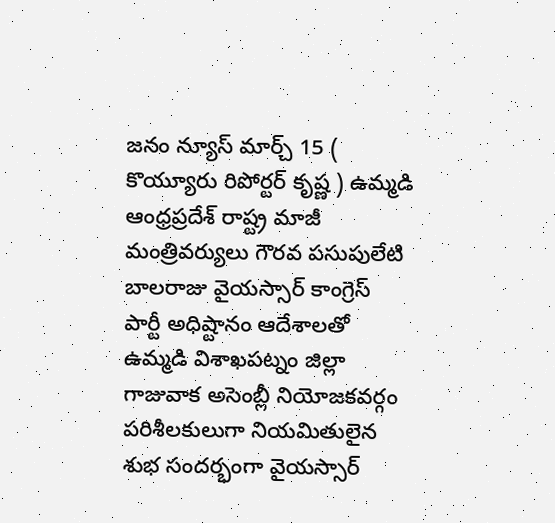జనం న్యూస్ మార్చ్ 15 ( కొయ్యూరు రిపోర్టర్ కృష్ణ ) ఉమ్మడి ఆంధ్రప్రదేశ్ రాష్ట్ర మాజీ మంత్రివర్యులు గౌరవ పసుపులేటి బాలరాజు వైయస్సార్ కాంగ్రెస్ పార్టీ అధిష్టానం ఆదేశాలతో ఉమ్మడి విశాఖపట్నం జిల్లా గాజువాక అసెంబ్లీ నియోజకవర్గం పరిశీలకులుగా నియమితులైన శుభ సందర్భంగా వైయస్సార్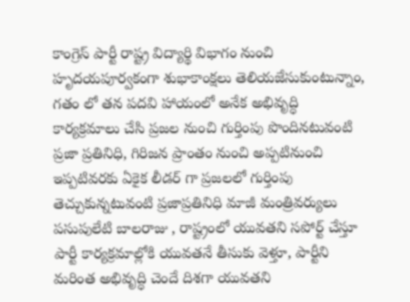కాంగ్రెస్ పార్టీ రాష్ట్ర విద్యార్థి విభాగం నుంచి హృదయపూర్వకంగా శుభాకాంక్షలు తెలియజేసుకుంటున్నాం, గతం లో తన పదవి హాయంలో అనేక అభివృద్ధి కార్యక్రమాలు చేసి ప్రజల నుంచి గుర్తింపు పొందినటువంటి ప్రజా ప్రతినిధి, గిరిజన ప్రాంతం నుంచి అప్పటినుంచి ఇప్పటివరకు ఏకైక లీడర్ గా ప్రజలలో గుర్తింపు తెచ్చుకున్నటువంటి ప్రజాప్రతినిధి మాజీ మంత్రివర్యులు పసుపులేటి బాలరాజు , రాష్ట్రంలో యువతని సపోర్ట్ చేస్తూ పార్టీ కార్యక్రమాల్లోకి యువతనే తీసుకు వెళ్తూ, పార్టీని మరింత అభివృద్ధి చెందే దిశగా యువతని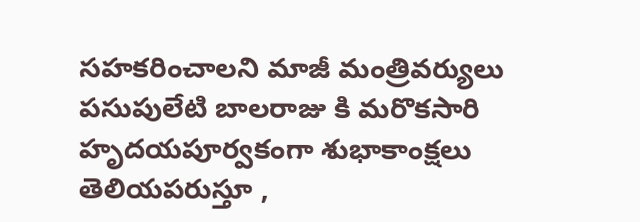సహకరించాలని మాజీ మంత్రివర్యులు పసుపులేటి బాలరాజు కి మరొకసారి హృదయపూర్వకంగా శుభాకాంక్షలు తెలియపరుస్తూ ,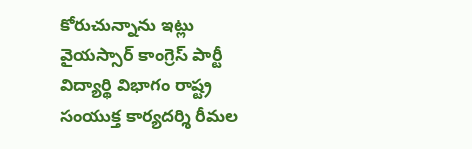కోరుచున్నాను ఇట్లు వైయస్సార్ కాంగ్రెస్ పార్టీ విద్యార్థి విభాగం రాష్ట్ర సంయుక్త కార్యదర్శి రీమల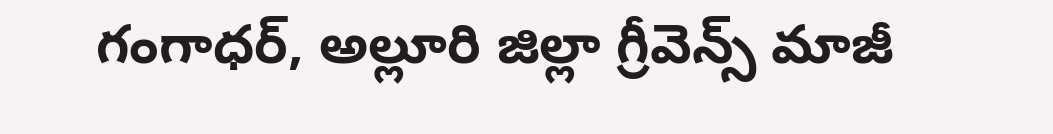గంగాధర్, అల్లూరి జిల్లా గ్రీవెన్స్ మాజీ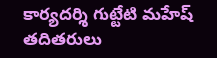కార్యదర్శి గుట్టేటి మహేష్ తదితరులు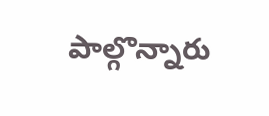పాల్గొన్నారు